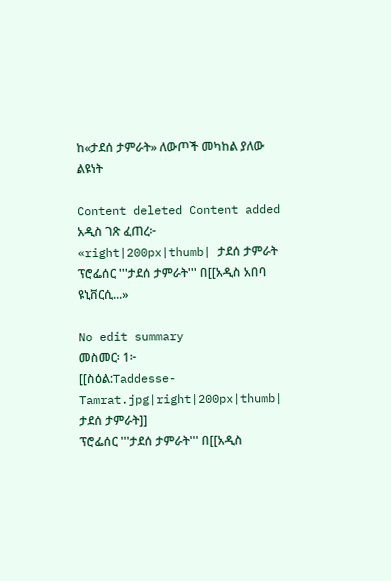ከ«ታደሰ ታምራት» ለውጦች መካከል ያለው ልዩነት

Content deleted Content added
አዲስ ገጽ ፈጠረ፦ «right|200px|thumb| ታደሰ ታምራት ፕሮፌሰር '''ታደሰ ታምራት''' በ[[አዲስ አበባ ዩኒቨርሲ...»

No edit summary
መስመር፡ 1፦
[[ስዕል:Taddesse-Tamrat.jpg|right|200px|thumb| ታደሰ ታምራት]]
ፕሮፌሰር '''ታደሰ ታምራት''' በ[[አዲስ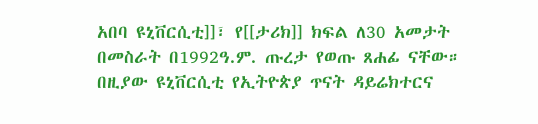አበባ ዩኒቨርሲቲ]]፣ የ[[ታሪክ]] ክፍል ለ30 አመታት በመስራት በ1992ዓ.ም. ጡረታ የወጡ ጸሐፊ ናቸው። በዚያው ዩኒቨርሲቲ የኢትዮጵያ ጥናት ዳይሬክተርና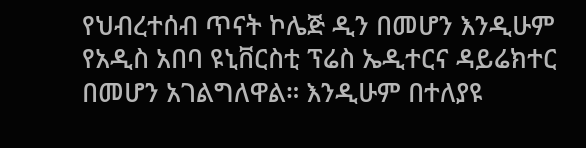የህብረተሰብ ጥናት ኮሌጅ ዲን በመሆን እንዲሁም የአዲስ አበባ ዩኒቨርስቲ ፕሬስ ኤዲተርና ዳይሬክተር በመሆን አገልግለዋል። እንዲሁም በተለያዩ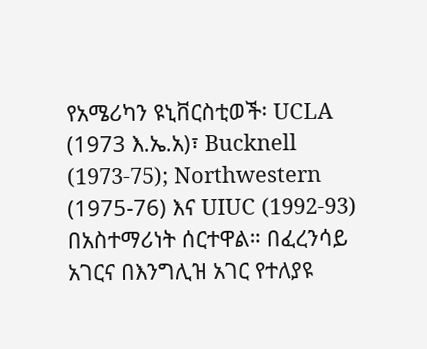የአሜሪካን ዩኒቨርስቲወች፡ UCLA (1973 እ.ኤ.አ)፣ Bucknell (1973-75); Northwestern (1975-76) እና UIUC (1992-93) በአስተማሪነት ሰርተዋል። በፈረንሳይ አገርና በእንግሊዝ አገር የተለያዩ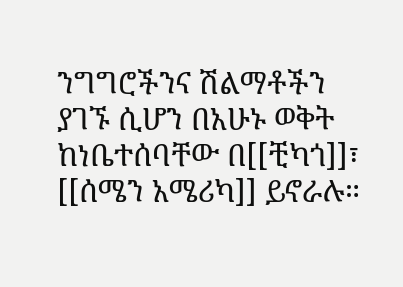ንግግሮችንና ሽልማቶችን ያገኙ ሲሆን በአሁኑ ወቅት ከነቤተሰባቸው በ[[ቺካጎ]]፣ [[ሰሜን አሜሪካ]] ይኖራሉ።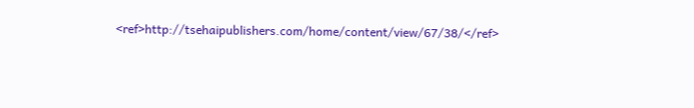<ref>http://tsehaipublishers.com/home/content/view/67/38/</ref>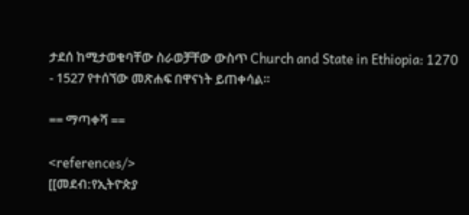ታደሰ ከሚታወቁባቸው ስራወቻቸው ውስጥ Church and State in Ethiopia: 1270 - 1527 የተሰኘው መጽሐፍ በዋናነት ይጠቀሳል።

== ማጣቀሻ ==

<references/>
[[መደብ:የኢትዮጵያ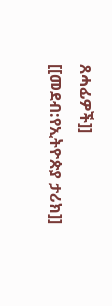ጸሓፊዎች]]
[[መደብ:የኢትዮጵያ ታሪክ]]